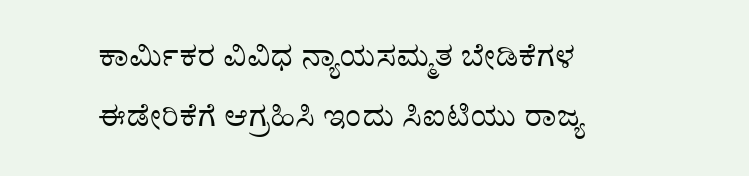ಕಾರ್ಮಿಕರ ವಿವಿಧ ನ್ಯಾಯಸಮ್ಮತ ಬೇಡಿಕೆಗಳ ಈಡೇರಿಕೆಗೆ ಆಗ್ರಹಿಸಿ ಇಂದು ಸಿಐಟಿಯು ರಾಜ್ಯ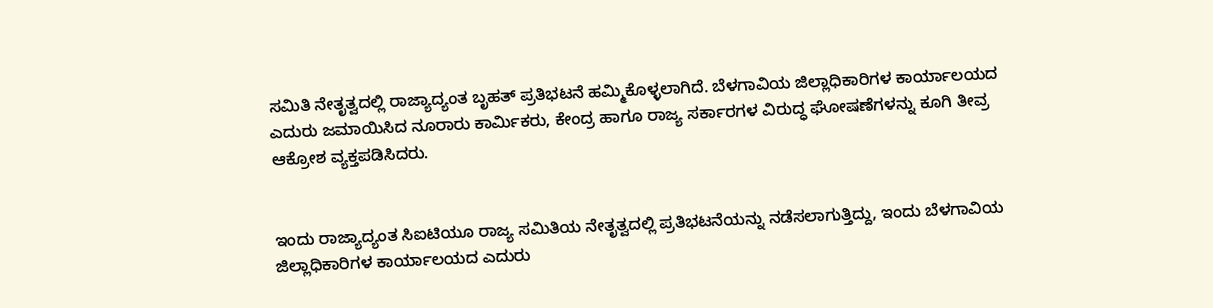ಸಮಿತಿ ನೇತೃತ್ವದಲ್ಲಿ ರಾಜ್ಯಾದ್ಯಂತ ಬೃಹತ್ ಪ್ರತಿಭಟನೆ ಹಮ್ಮಿಕೊಳ್ಳಲಾಗಿದೆ. ಬೆಳಗಾವಿಯ ಜಿಲ್ಲಾಧಿಕಾರಿಗಳ ಕಾರ್ಯಾಲಯದ ಎದುರು ಜಮಾಯಿಸಿದ ನೂರಾರು ಕಾರ್ಮಿಕರು, ಕೇಂದ್ರ ಹಾಗೂ ರಾಜ್ಯ ಸರ್ಕಾರಗಳ ವಿರುದ್ಧ ಘೋಷಣೆಗಳನ್ನು ಕೂಗಿ ತೀವ್ರ ಆಕ್ರೋಶ ವ್ಯಕ್ತಪಡಿಸಿದರು.


ಇಂದು ರಾಜ್ಯಾದ್ಯಂತ ಸಿಐಟಿಯೂ ರಾಜ್ಯ ಸಮಿತಿಯ ನೇತೃತ್ವದಲ್ಲಿ ಪ್ರತಿಭಟನೆಯನ್ನು ನಡೆಸಲಾಗುತ್ತಿದ್ದು, ಇಂದು ಬೆಳಗಾವಿಯ ಜಿಲ್ಲಾಧಿಕಾರಿಗಳ ಕಾರ್ಯಾಲಯದ ಎದುರು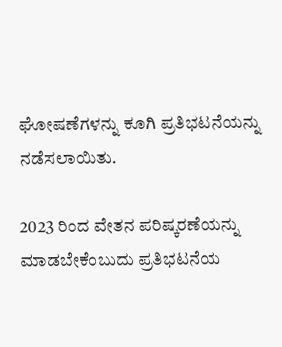ಘೋಷಣೆಗಳನ್ನು ಕೂಗಿ ಪ್ರತಿಭಟನೆಯನ್ನು ನಡೆಸಲಾಯಿತು.

2023 ರಿಂದ ವೇತನ ಪರಿಷ್ಕರಣೆಯನ್ನು ಮಾಡಬೇಕೆಂಬುದು ಪ್ರತಿಭಟನೆಯ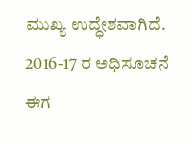ಮುಖ್ಯ ಉದ್ಧೇಶವಾಗಿದೆ. 2016-17 ರ ಅಧಿಸೂಚನೆ ಈಗ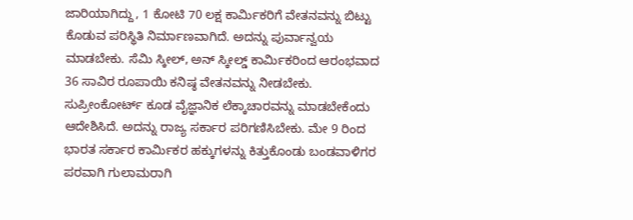ಜಾರಿಯಾಗಿದ್ದು, 1 ಕೋಟಿ 70 ಲಕ್ಷ ಕಾರ್ಮಿಕರಿಗೆ ವೇತನವನ್ನು ಬಿಟ್ಟು ಕೊಡುವ ಪರಿಸ್ಥಿತಿ ನಿರ್ಮಾಣವಾಗಿದೆ. ಅದನ್ನು ಪುರ್ವಾನ್ವಯ ಮಾಡಬೇಕು. ಸೆಮಿ ಸ್ಕೀಲ್, ಅನ್ ಸ್ಕೀಲ್ಡ್ ಕಾರ್ಮಿಕರಿಂದ ಆರಂಭವಾದ 36 ಸಾವಿರ ರೂಪಾಯಿ ಕನಿಷ್ಠ ವೇತನವನ್ನು ನೀಡಬೇಕು. ಸುಪ್ರೀಂಕೋರ್ಟ್ ಕೂಡ ವೈಜ್ಞಾನಿಕ ಲೆಕ್ಕಾಚಾರವನ್ನು ಮಾಡಬೇಕೆಂದು ಆದೇಶಿಸಿದೆ. ಅದನ್ನು ರಾಜ್ಯ ಸರ್ಕಾರ ಪರಿಗಣಿಸಿಬೇಕು. ಮೇ 9 ರಿಂದ ಭಾರತ ಸರ್ಕಾರ ಕಾರ್ಮಿಕರ ಹಕ್ಕುಗಳನ್ನು ಕಿತ್ತುಕೊಂಡು ಬಂಡವಾಳಿಗರ ಪರವಾಗಿ ಗುಲಾಮರಾಗಿ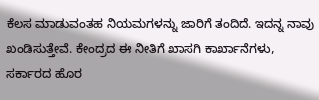ಕೆಲಸ ಮಾಡುವಂತಹ ನಿಯಮಗಳನ್ನು ಜಾರಿಗೆ ತಂದಿದೆ. ಇದನ್ನ ನಾವು ಖಂಡಿಸುತ್ತೇವೆ. ಕೇಂದ್ರದ ಈ ನೀತಿಗೆ ಖಾಸಗಿ ಕಾರ್ಖಾನೆಗಳು, ಸರ್ಕಾರದ ಹೊರ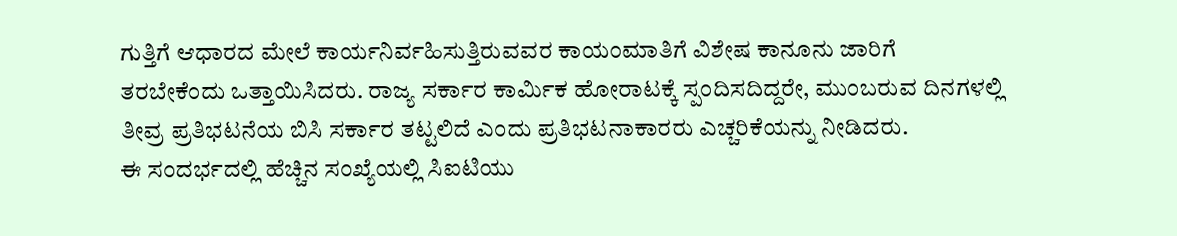ಗುತ್ತಿಗೆ ಆಧಾರದ ಮೇಲೆ ಕಾರ್ಯನಿರ್ವಹಿಸುತ್ತಿರುವವರ ಕಾಯಂಮಾತಿಗೆ ವಿಶೇಷ ಕಾನೂನು ಜಾರಿಗೆ ತರಬೇಕೆಂದು ಒತ್ತಾಯಿಸಿದರು. ರಾಜ್ಯ ಸರ್ಕಾರ ಕಾರ್ಮಿಕ ಹೋರಾಟಕ್ಕೆ ಸ್ಪಂದಿಸದಿದ್ದರೇ, ಮುಂಬರುವ ದಿನಗಳಲ್ಲಿ ತೀವ್ರ ಪ್ರತಿಭಟನೆಯ ಬಿಸಿ ಸರ್ಕಾರ ತಟ್ಟಲಿದೆ ಎಂದು ಪ್ರತಿಭಟನಾಕಾರರು ಎಚ್ಚರಿಕೆಯನ್ನು ನೀಡಿದರು.
ಈ ಸಂದರ್ಭದಲ್ಲಿ ಹೆಚ್ಚಿನ ಸಂಖ್ಯೆಯಲ್ಲಿ ಸಿಐಟಿಯು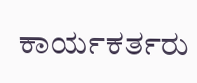ಕಾರ್ಯಕರ್ತರು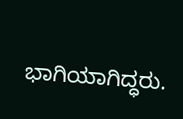ಭಾಗಿಯಾಗಿದ್ಧರು.